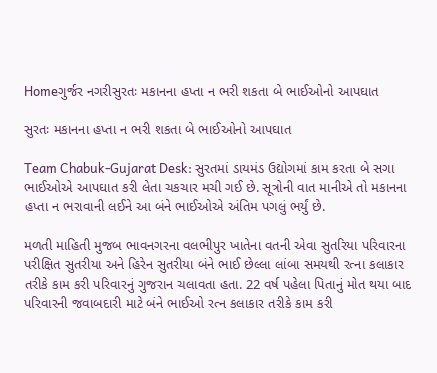Homeગુર્જર નગરીસુરતઃ મકાનના હપ્તા ન ભરી શકતા બે ભાઈઓનો આપઘાત

સુરતઃ મકાનના હપ્તા ન ભરી શકતા બે ભાઈઓનો આપઘાત

Team Chabuk-Gujarat Desk: સુરતમાં ડાયમંડ ઉદ્યોગમાં કામ કરતા બે સગા ભાઈઓએ આપઘાત કરી લેતા ચકચાર મચી ગઈ છે. સૂત્રોની વાત માનીએ તો મકાનના હપ્તા ન ભરાવાની લઈને આ બંને ભાઈઓએ અંતિમ પગલું ભર્યું છે.

મળતી માહિતી મુજબ ભાવનગરના વલભીપુર ખાતેના વતની એવા સુતરિયા પરિવારના પરીક્ષિત સુતરીયા અને હિરેન સુતરીયા બંને ભાઈ છેલ્લા લાંબા સમયથી રત્ના કલાકાર તરીકે કામ કરી પરિવારનું ગુજરાન ચલાવતા હતા. 22 વર્ષ પહેલા પિતાનું મોત થયા બાદ પરિવારની જવાબદારી માટે બંને ભાઈઓ રત્ન કલાકાર તરીકે કામ કરી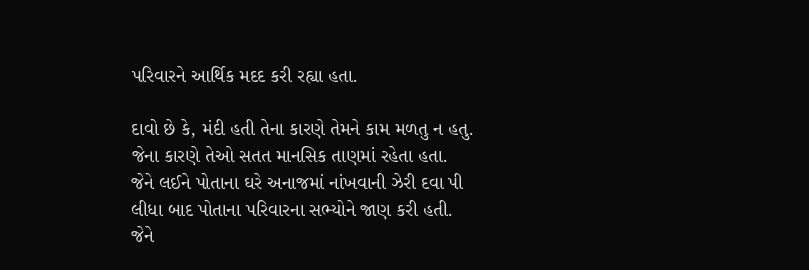પરિવારને આર્થિક મદદ કરી રહ્યા હતા.

દાવો છે કે, મંદી હતી તેના કારણે તેમને કામ મળતુ ન હતુ. જેના કારણે તેઓ સતત માનસિક તાણમાં રહેતા હતા. જેને લઈને પોતાના ઘરે અનાજમાં નાંખવાની ઝેરી દવા પી લીધા બાદ પોતાના પરિવારના સભ્યોને જાણ કરી હતી. જેને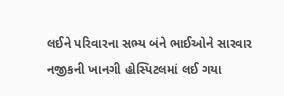લઈને પરિવારના સભ્ય બંને ભાઈઓને સારવાર નજીકની ખાનગી હોસ્પિટલમાં લઈ ગયા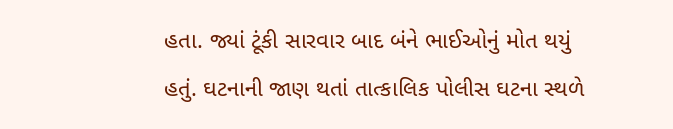હતા. જ્યાં ટૂંકી સારવાર બાદ બંને ભાઈઓનું મોત થયું હતું. ઘટનાની જાણ થતાં તાત્કાલિક પોલીસ ઘટના સ્થળે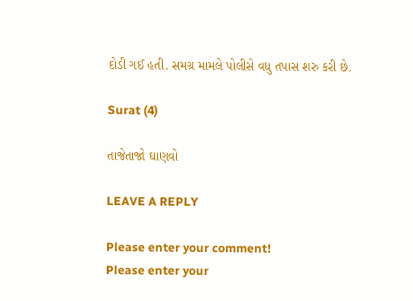દોડી ગઈ હતી. સમગ્ર મામલે પોલીસે વધુ તપાસ શરુ કરી છે.

Surat (4)

તાજેતાજો ઘાણવો

LEAVE A REPLY

Please enter your comment!
Please enter your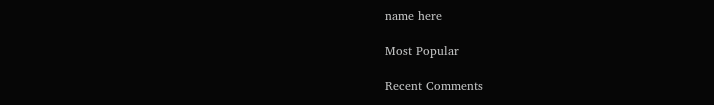name here

Most Popular

Recent Comments